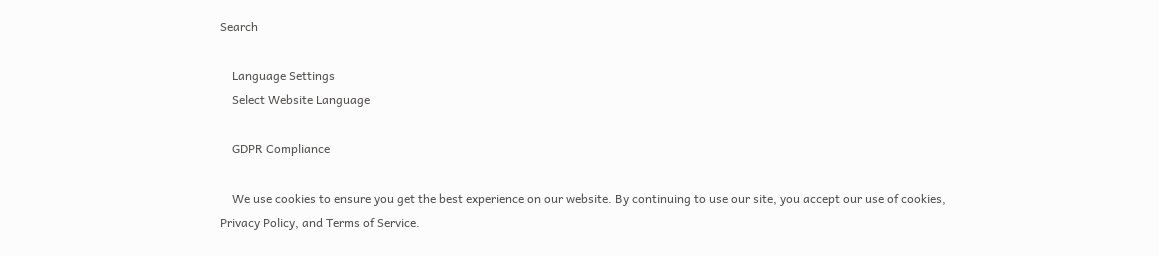Search

    Language Settings
    Select Website Language

    GDPR Compliance

    We use cookies to ensure you get the best experience on our website. By continuing to use our site, you accept our use of cookies, Privacy Policy, and Terms of Service.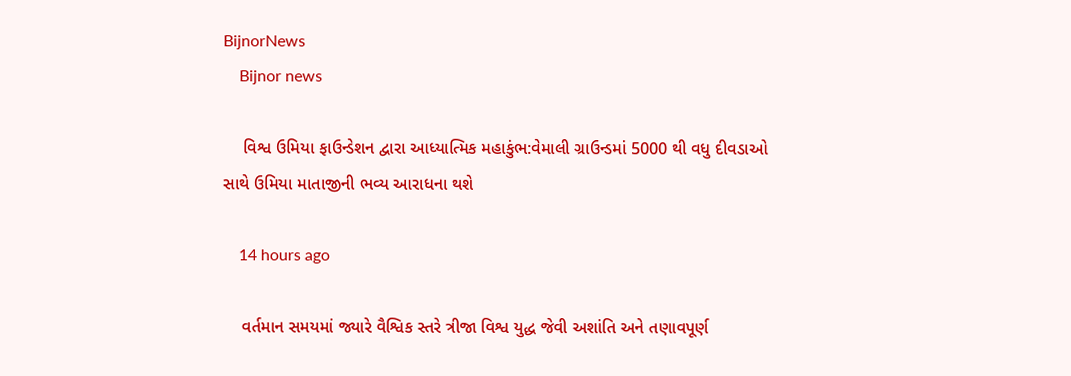BijnorNews
    Bijnor news

    વિશ્વ ઉમિયા ફાઉન્ડેશન દ્વારા આધ્યાત્મિક મહાકુંભ:વેમાલી ગ્રાઉન્ડમાં 5000 થી વધુ દીવડાઓ સાથે ઉમિયા માતાજીની ભવ્ય આરાધના થશે

    14 hours ago

    વર્તમાન સમયમાં જ્યારે વૈશ્વિક સ્તરે ત્રીજા વિશ્વ યુદ્ધ જેવી અશાંતિ અને તણાવપૂર્ણ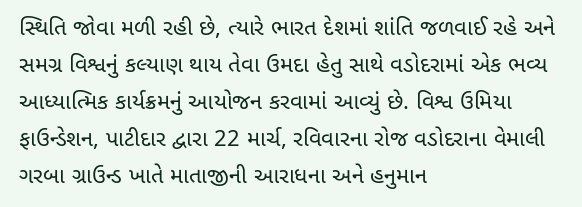સ્થિતિ જોવા મળી રહી છે, ત્યારે ભારત દેશમાં શાંતિ જળવાઈ રહે અને સમગ્ર વિશ્વનું કલ્યાણ થાય તેવા ઉમદા હેતુ સાથે વડોદરામાં એક ભવ્ય આધ્યાત્મિક કાર્યક્રમનું આયોજન કરવામાં આવ્યું છે. વિશ્વ ઉમિયા ફાઉન્ડેશન, પાટીદાર દ્વારા 22 માર્ચ, રવિવારના રોજ વડોદરાના વેમાલી ગરબા ગ્રાઉન્ડ ખાતે માતાજીની આરાધના અને હનુમાન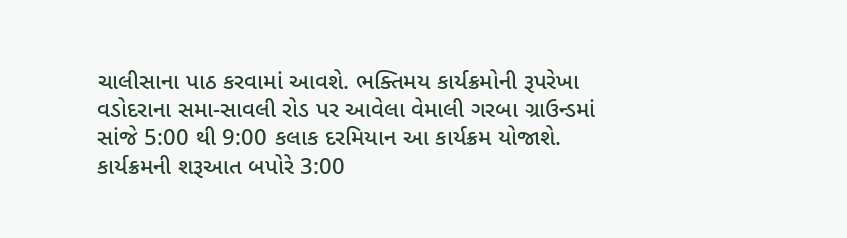ચાલીસાના પાઠ કરવામાં આવશે. ભક્તિમય કાર્યક્રમોની રૂપરેખા વડોદરાના સમા-સાવલી રોડ પર આવેલા વેમાલી ગરબા ગ્રાઉન્ડમાં સાંજે 5:00 થી 9:00 કલાક દરમિયાન આ કાર્યક્રમ યોજાશે. કાર્યક્રમની શરૂઆત બપોરે 3:00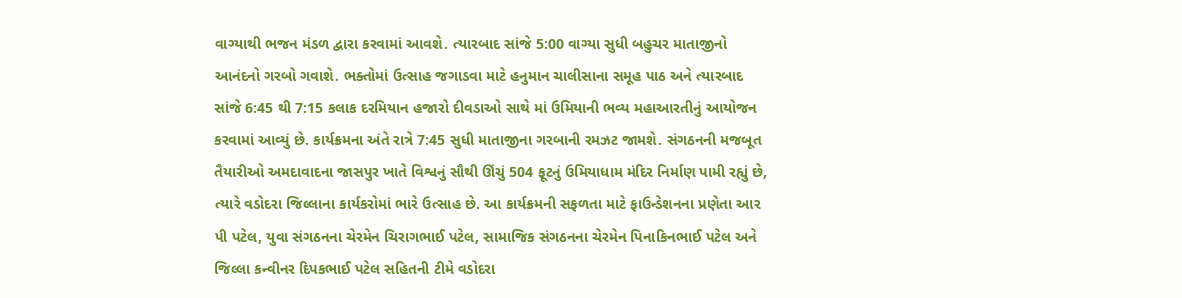વાગ્યાથી ભજન મંડળ દ્વારા કરવામાં આવશે. ત્યારબાદ સાંજે 5:00 વાગ્યા સુધી બહુચર માતાજીનો આનંદનો ગરબો ગવાશે. ભક્તોમાં ઉત્સાહ જગાડવા માટે હનુમાન ચાલીસાના સમૂહ પાઠ અને ત્યારબાદ સાંજે 6:45 થી 7:15 કલાક દરમિયાન હજારો દીવડાઓ સાથે માં ઉમિયાની ભવ્ય મહાઆરતીનું આયોજન કરવામાં આવ્યું છે. કાર્યક્રમના અંતે રાત્રે 7:45 સુધી માતાજીના ગરબાની રમઝટ જામશે. સંગઠનની મજબૂત તૈયારીઓ અમદાવાદના જાસપુર ખાતે વિશ્વનું સૌથી ઊંચું 504 ફૂટનું ઉમિયાધામ મંદિર નિર્માણ પામી રહ્યું છે, ત્યારે વડોદરા જિલ્લાના કાર્યકરોમાં ભારે ઉત્સાહ છે. આ કાર્યક્રમની સફળતા માટે ફાઉન્ડેશનના પ્રણેતા આર પી પટેલ, યુવા સંગઠનના ચેરમેન ચિરાગભાઈ પટેલ, સામાજિક સંગઠનના ચેરમેન પિનાકિનભાઈ પટેલ અને જિલ્લા કન્વીનર દિપકભાઈ પટેલ સહિતની ટીમે વડોદરા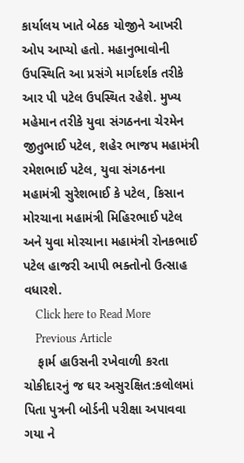કાર્યાલય ખાતે બેઠક યોજીને આખરી ઓપ આપ્યો હતો. મહાનુભાવોની ઉપસ્થિતિ આ પ્રસંગે માર્ગદર્શક તરીકે આર પી પટેલ ઉપસ્થિત રહેશે. મુખ્ય મહેમાન તરીકે યુવા સંગઠનના ચેરમેન જીતુભાઈ પટેલ, શહેર ભાજપ મહામંત્રી રમેશભાઈ પટેલ, યુવા સંગઠનના મહામંત્રી સુરેશભાઈ કે પટેલ, કિસાન મોરચાના મહામંત્રી મિહિરભાઈ પટેલ અને યુવા મોરચાના મહામંત્રી રોનકભાઈ પટેલ હાજરી આપી ભક્તોનો ઉત્સાહ વધારશે.
    Click here to Read More
    Previous Article
    ફાર્મ હાઉસની રખેવાળી કરતા ચોકીદારનું જ ઘર અસુરક્ષિત:કલોલમાં પિતા પુત્રની બોર્ડની પરીક્ષા અપાવવા ગયા ને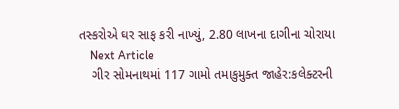તસ્કરોએ ઘર સાફ કરી નાખ્યું, 2.80 લાખના દાગીના ચોરાયા
    Next Article
    ગીર સોમનાથમાં 117 ગામો તમાકુમુક્ત જાહેર:કલેક્ટરની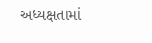અધ્યક્ષતામાં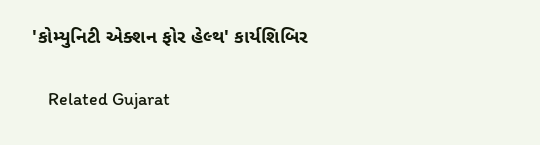'કોમ્યુનિટી એક્શન ફોર હેલ્થ' કાર્યશિબિર

    Related Gujarat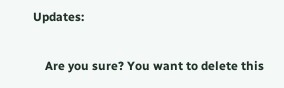Updates:

    Are you sure? You want to delete this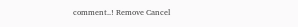comment..! Remove Cancel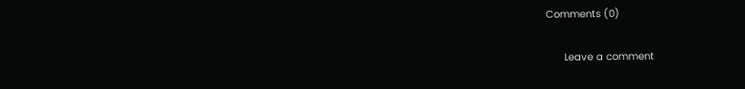Comments (0)

      Leave a comment